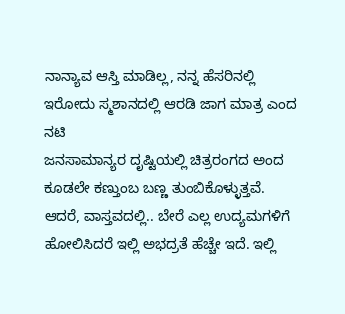ನಾನ್ಯಾವ ಆಸ್ತಿ ಮಾಡಿಲ್ಲ, ನನ್ನ ಹೆಸರಿನಲ್ಲಿ ಇರೋದು ಸ್ಮಶಾನದಲ್ಲಿ ಆರಡಿ ಜಾಗ ಮಾತ್ರ ಎಂದ ನಟಿ
ಜನಸಾಮಾನ್ಯರ ದೃಷ್ಟಿಯಲ್ಲಿ ಚಿತ್ರರಂಗದ ಅಂದ ಕೂಡಲೇ ಕಣ್ತುಂಬ ಬಣ್ಣ ತುಂಬಿಕೊಳ್ಳುತ್ತವೆ. ಆದರೆ, ವಾಸ್ತವದಲ್ಲಿ.. ಬೇರೆ ಎಲ್ಲ ಉದ್ಯಮಗಳಿಗೆ ಹೋಲಿಸಿದರೆ ಇಲ್ಲಿ ಅಭದ್ರತೆ ಹೆಚ್ಚೇ ಇದೆ. ಇಲ್ಲಿ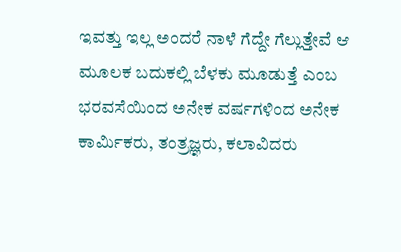ಇವತ್ತು ಇಲ್ಲ ಅಂದರೆ ನಾಳೆ ಗೆದ್ದೇ ಗೆಲ್ಲುತ್ತೇವೆ ಆ ಮೂಲಕ ಬದುಕಲ್ಲಿ ಬೆಳಕು ಮೂಡುತ್ತೆ ಎಂಬ ಭರವಸೆಯಿಂದ ಅನೇಕ ವರ್ಷಗಳಿಂದ ಅನೇಕ ಕಾರ್ಮಿಕರು, ತಂತ್ರಜ್ಞರು, ಕಲಾವಿದರು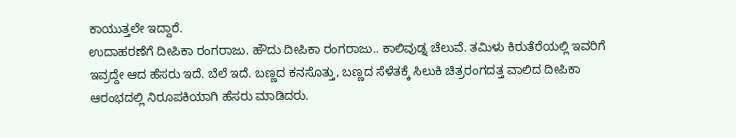ಕಾಯುತ್ತಲೇ ಇದ್ದಾರೆ.
ಉದಾಹರಣೆಗೆ ದೀಪಿಕಾ ರಂಗರಾಜು. ಹೌದು ದೀಪಿಕಾ ರಂಗರಾಜು.. ಕಾಲಿವುಡ್ನ ಚೆಲುವೆ. ತಮಿಳು ಕಿರುತೆರೆಯಲ್ಲಿ ಇವರಿಗೆ ಇವ್ರದ್ದೇ ಆದ ಹೆಸರು ಇದೆ. ಬೆಲೆ ಇದೆ. ಬಣ್ಣದ ಕನಸೊತ್ತು, ಬಣ್ಣದ ಸೆಳೆತಕ್ಕೆ ಸಿಲುಕಿ ಚಿತ್ರರಂಗದತ್ತ ವಾಲಿದ ದೀಪಿಕಾ ಆರಂಭದಲ್ಲಿ ನಿರೂಪಕಿಯಾಗಿ ಹೆಸರು ಮಾಡಿದರು.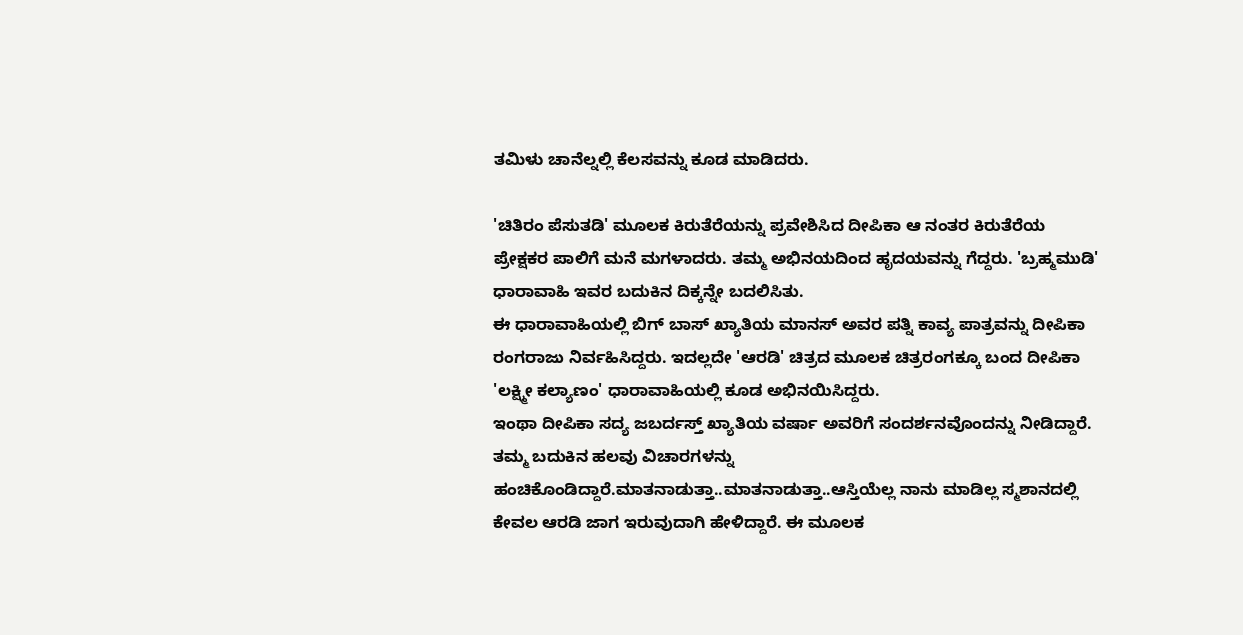ತಮಿಳು ಚಾನೆಲ್ನಲ್ಲಿ ಕೆಲಸವನ್ನು ಕೂಡ ಮಾಡಿದರು.

'ಚಿತಿರಂ ಪೆಸುತಡಿ' ಮೂಲಕ ಕಿರುತೆರೆಯನ್ನು ಪ್ರವೇಶಿಸಿದ ದೀಪಿಕಾ ಆ ನಂತರ ಕಿರುತೆರೆಯ ಪ್ರೇಕ್ಷಕರ ಪಾಲಿಗೆ ಮನೆ ಮಗಳಾದರು. ತಮ್ಮ ಅಭಿನಯದಿಂದ ಹೃದಯವನ್ನು ಗೆದ್ದರು. 'ಬ್ರಹ್ಮಮುಡಿ' ಧಾರಾವಾಹಿ ಇವರ ಬದುಕಿನ ದಿಕ್ಕನ್ನೇ ಬದಲಿಸಿತು.
ಈ ಧಾರಾವಾಹಿಯಲ್ಲಿ ಬಿಗ್ ಬಾಸ್ ಖ್ಯಾತಿಯ ಮಾನಸ್ ಅವರ ಪತ್ನಿ ಕಾವ್ಯ ಪಾತ್ರವನ್ನು ದೀಪಿಕಾ ರಂಗರಾಜು ನಿರ್ವಹಿಸಿದ್ದರು. ಇದಲ್ಲದೇ 'ಆರಡಿ' ಚಿತ್ರದ ಮೂಲಕ ಚಿತ್ರರಂಗಕ್ಕೂ ಬಂದ ದೀಪಿಕಾ 'ಲಕ್ಷ್ಮೀ ಕಲ್ಯಾಣಂ' ಧಾರಾವಾಹಿಯಲ್ಲಿ ಕೂಡ ಅಭಿನಯಿಸಿದ್ದರು.
ಇಂಥಾ ದೀಪಿಕಾ ಸದ್ಯ ಜಬರ್ದಸ್ತ್ ಖ್ಯಾತಿಯ ವರ್ಷಾ ಅವರಿಗೆ ಸಂದರ್ಶನವೊಂದನ್ನು ನೀಡಿದ್ದಾರೆ. ತಮ್ಮ ಬದುಕಿನ ಹಲವು ವಿಚಾರಗಳನ್ನು ಹಂಚಿಕೊಂಡಿದ್ದಾರೆ.ಮಾತನಾಡುತ್ತಾ..ಮಾತನಾಡುತ್ತಾ..ಆಸ್ತಿಯೆಲ್ಲ ನಾನು ಮಾಡಿಲ್ಲ ಸ್ಮಶಾನದಲ್ಲಿ ಕೇವಲ ಆರಡಿ ಜಾಗ ಇರುವುದಾಗಿ ಹೇಳಿದ್ದಾರೆ. ಈ ಮೂಲಕ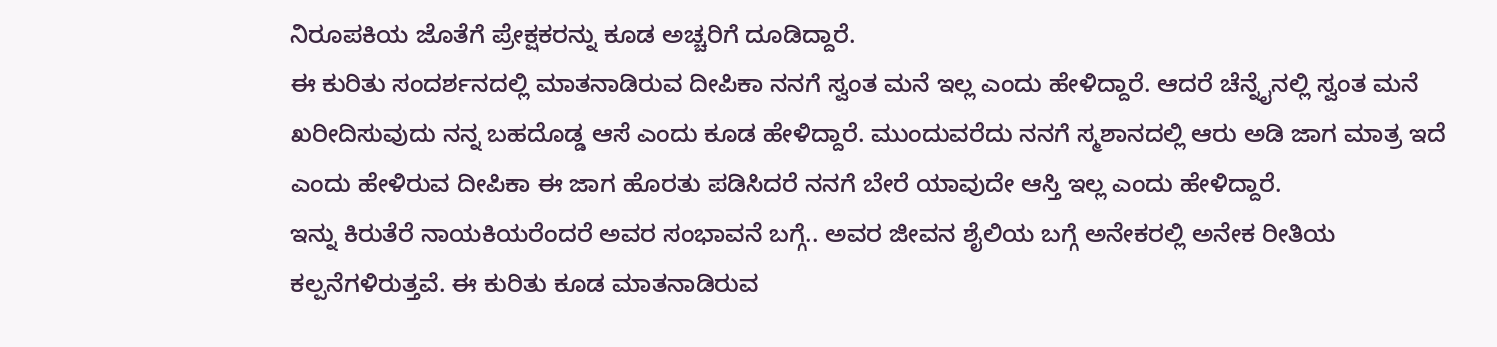ನಿರೂಪಕಿಯ ಜೊತೆಗೆ ಪ್ರೇಕ್ಷಕರನ್ನು ಕೂಡ ಅಚ್ಚರಿಗೆ ದೂಡಿದ್ದಾರೆ.
ಈ ಕುರಿತು ಸಂದರ್ಶನದಲ್ಲಿ ಮಾತನಾಡಿರುವ ದೀಪಿಕಾ ನನಗೆ ಸ್ವಂತ ಮನೆ ಇಲ್ಲ ಎಂದು ಹೇಳಿದ್ದಾರೆ. ಆದರೆ ಚೆನ್ನೈನಲ್ಲಿ ಸ್ವಂತ ಮನೆ ಖರೀದಿಸುವುದು ನನ್ನ ಬಹದೊಡ್ಡ ಆಸೆ ಎಂದು ಕೂಡ ಹೇಳಿದ್ದಾರೆ. ಮುಂದುವರೆದು ನನಗೆ ಸ್ಮಶಾನದಲ್ಲಿ ಆರು ಅಡಿ ಜಾಗ ಮಾತ್ರ ಇದೆ ಎಂದು ಹೇಳಿರುವ ದೀಪಿಕಾ ಈ ಜಾಗ ಹೊರತು ಪಡಿಸಿದರೆ ನನಗೆ ಬೇರೆ ಯಾವುದೇ ಆಸ್ತಿ ಇಲ್ಲ ಎಂದು ಹೇಳಿದ್ದಾರೆ.
ಇನ್ನು ಕಿರುತೆರೆ ನಾಯಕಿಯರೆಂದರೆ ಅವರ ಸಂಭಾವನೆ ಬಗ್ಗೆ.. ಅವರ ಜೀವನ ಶೈಲಿಯ ಬಗ್ಗೆ ಅನೇಕರಲ್ಲಿ ಅನೇಕ ರೀತಿಯ ಕಲ್ಪನೆಗಳಿರುತ್ತವೆ. ಈ ಕುರಿತು ಕೂಡ ಮಾತನಾಡಿರುವ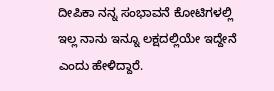ದೀಪಿಕಾ ನನ್ನ ಸಂಭಾವನೆ ಕೋಟಿಗಳಲ್ಲಿ ಇಲ್ಲ ನಾನು ಇನ್ನೂ ಲಕ್ಷದಲ್ಲಿಯೇ ಇದ್ದೇನೆ ಎಂದು ಹೇಳಿದ್ದಾರೆ.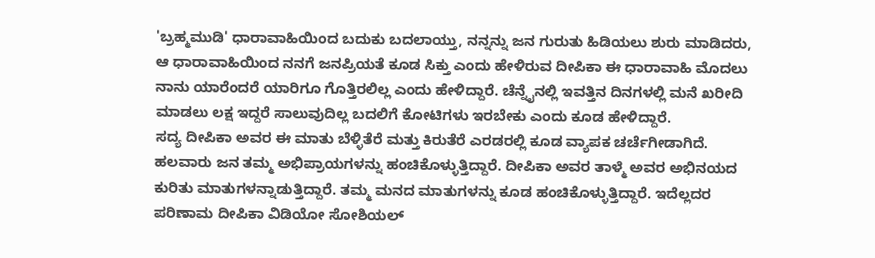'ಬ್ರಹ್ಮಮುಡಿ' ಧಾರಾವಾಹಿಯಿಂದ ಬದುಕು ಬದಲಾಯ್ತು, ನನ್ನನ್ನು ಜನ ಗುರುತು ಹಿಡಿಯಲು ಶುರು ಮಾಡಿದರು, ಆ ಧಾರಾವಾಹಿಯಿಂದ ನನಗೆ ಜನಪ್ರಿಯತೆ ಕೂಡ ಸಿಕ್ತು ಎಂದು ಹೇಳಿರುವ ದೀಪಿಕಾ ಈ ಧಾರಾವಾಹಿ ಮೊದಲು ನಾನು ಯಾರೆಂದರೆ ಯಾರಿಗೂ ಗೊತ್ತಿರಲಿಲ್ಲ ಎಂದು ಹೇಳಿದ್ದಾರೆ. ಚೆನ್ನೈನಲ್ಲಿ ಇವತ್ತಿನ ದಿನಗಳಲ್ಲಿ ಮನೆ ಖರೀದಿ ಮಾಡಲು ಲಕ್ಷ ಇದ್ದರೆ ಸಾಲುವುದಿಲ್ಲ ಬದಲಿಗೆ ಕೋಟಿಗಳು ಇರಬೇಕು ಎಂದು ಕೂಡ ಹೇಳಿದ್ದಾರೆ.
ಸದ್ಯ ದೀಪಿಕಾ ಅವರ ಈ ಮಾತು ಬೆಳ್ಳಿತೆರೆ ಮತ್ತು ಕಿರುತೆರೆ ಎರಡರಲ್ಲಿ ಕೂಡ ವ್ಯಾಪಕ ಚರ್ಚೆಗೀಡಾಗಿದೆ. ಹಲವಾರು ಜನ ತಮ್ಮ ಅಭಿಪ್ರಾಯಗಳನ್ನು ಹಂಚಿಕೊಳ್ಳುತ್ತಿದ್ದಾರೆ. ದೀಪಿಕಾ ಅವರ ತಾಳ್ಮೆ ಅವರ ಅಭಿನಯದ ಕುರಿತು ಮಾತುಗಳನ್ನಾಡುತ್ತಿದ್ದಾರೆ. ತಮ್ಮ ಮನದ ಮಾತುಗಳನ್ನು ಕೂಡ ಹಂಚಿಕೊಳ್ಳುತ್ತಿದ್ದಾರೆ. ಇದೆಲ್ಲದರ ಪರಿಣಾಮ ದೀಪಿಕಾ ವಿಡಿಯೋ ಸೋಶಿಯಲ್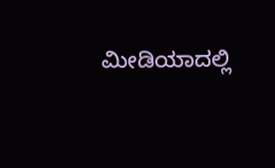ಮೀಡಿಯಾದಲ್ಲಿ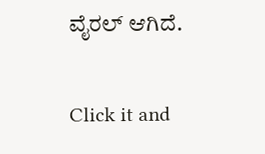ವೈರಲ್ ಆಗಿದೆ.


Click it and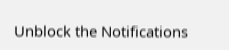Unblock the Notifications